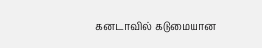கனடாவில் கடுமையான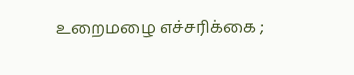உறைமழை எச்சரிக்கை ;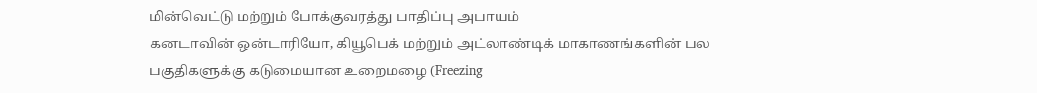மின்வெட்டு மற்றும் போக்குவரத்து பாதிப்பு அபாயம்
கனடாவின் ஒன்டாரியோ, கியூபெக் மற்றும் அட்லாண்டிக் மாகாணங்களின் பல பகுதிகளுக்கு கடுமையான உறைமழை (Freezing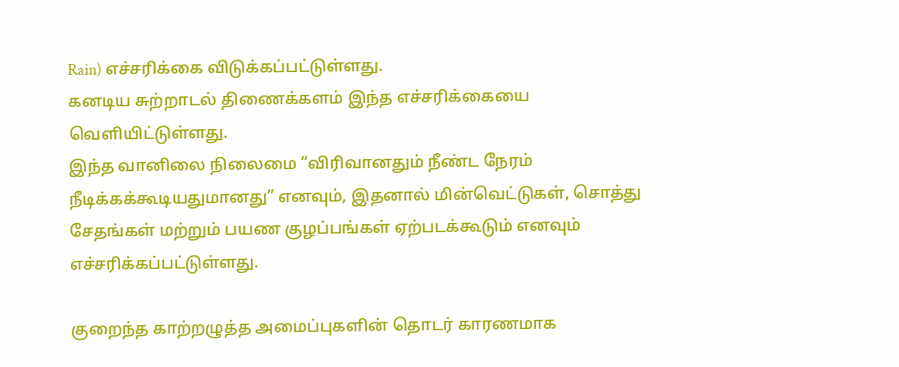Rain) எச்சரிக்கை விடுக்கப்பட்டுள்ளது.
கனடிய சுற்றாடல் திணைக்களம் இந்த எச்சரிக்கையை வெளியிட்டுள்ளது.
இந்த வானிலை நிலைமை “விரிவானதும் நீண்ட நேரம் நீடிக்கக்கூடியதுமானது” எனவும், இதனால் மின்வெட்டுகள், சொத்து சேதங்கள் மற்றும் பயண குழப்பங்கள் ஏற்படக்கூடும் எனவும் எச்சரிக்கப்பட்டுள்ளது.

குறைந்த காற்றழுத்த அமைப்புகளின் தொடர் காரணமாக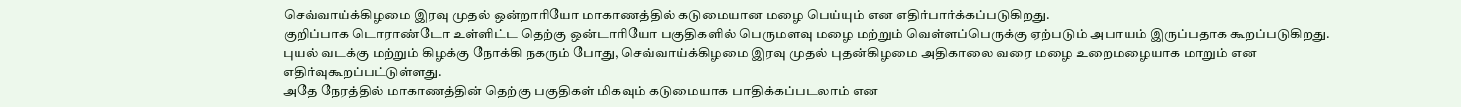செவ்வாய்க்கிழமை இரவு முதல் ஒன்றாரியோ மாகாணத்தில் கடுமையான மழை பெய்யும் என எதிர்பார்க்கப்படுகிறது.
குறிப்பாக டொராண்டோ உள்ளிட்ட தெற்கு ஒன்டாரியோ பகுதிகளில் பெருமளவு மழை மற்றும் வெள்ளப்பெருக்கு ஏற்படும் அபாயம் இருப்பதாக கூறப்படுகிறது.
புயல் வடக்கு மற்றும் கிழக்கு நோக்கி நகரும் போது, செவ்வாய்க்கிழமை இரவு முதல் புதன்கிழமை அதிகாலை வரை மழை உறைமழையாக மாறும் என எதிர்வுகூறப்பட்டுள்ளது.
அதே நேரத்தில் மாகாணத்தின் தெற்கு பகுதிகள் மிகவும் கடுமையாக பாதிக்கப்படலாம் என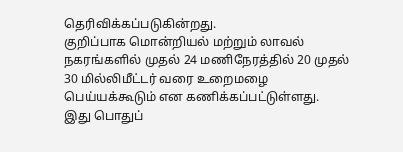தெரிவிக்கப்படுகின்றது.
குறிப்பாக மொன்றியல் மற்றும் லாவல் நகரங்களில் முதல் 24 மணிநேரத்தில் 20 முதல் 30 மில்லிமீட்டர் வரை உறைமழை பெய்யக்கூடும் என கணிக்கப்பட்டுள்ளது.
இது பொதுப்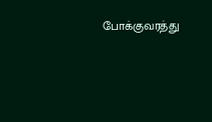போக்குவரத்து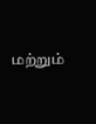மற்றும்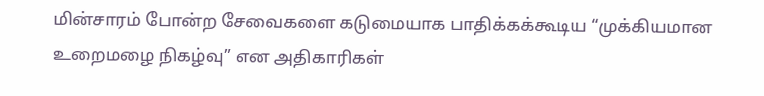மின்சாரம் போன்ற சேவைகளை கடுமையாக பாதிக்கக்கூடிய “முக்கியமான உறைமழை நிகழ்வு” என அதிகாரிகள்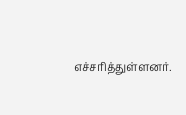எச்சரித்துள்ளனர்.